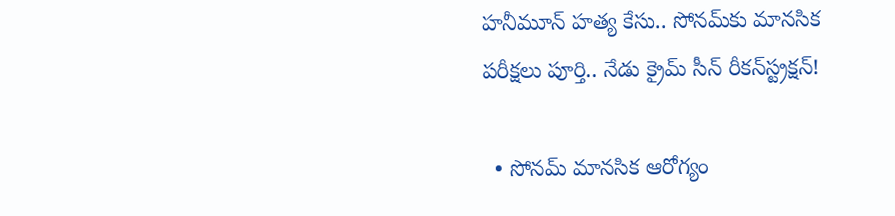హనీమూన్ హత్య కేసు.. సోనమ్‌కు మానసిక పరీక్షలు పూర్తి.. నేడు క్రైమ్ సీన్ రీకన్‌స్ట్రక్షన్!

  • సోనమ్ మానసిక ఆరోగ్యం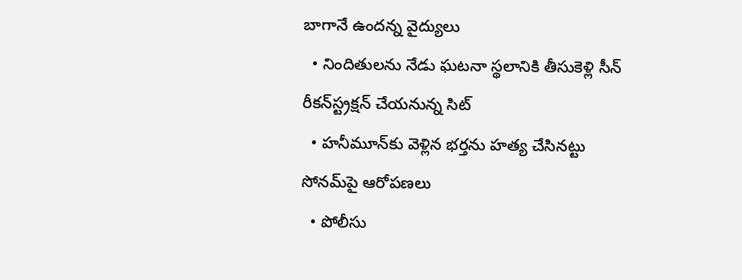బాగానే ఉందన్న వైద్యులు
  • నిందితులను నేడు ఘటనా స్థలానికి తీసుకెళ్లి సీన్ రీకన్‌స్ట్రక్షన్ చేయనున్న సిట్
  • హనీమూన్‌కు వెళ్లిన భర్తను హత్య చేసినట్టు సోనమ్‌పై ఆరోపణలు
  • పోలీసు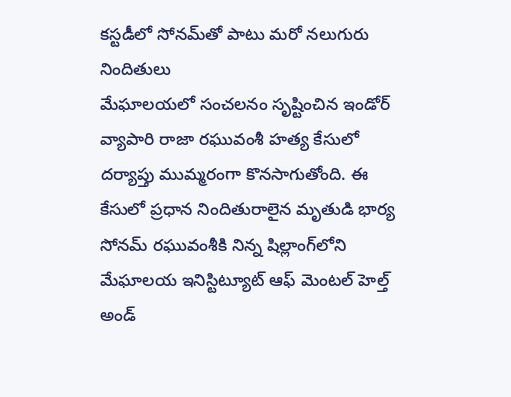కస్టడీలో సోనమ్‌తో పాటు మరో నలుగురు నిందితులు
మేఘాలయలో సంచలనం సృష్టించిన ఇండోర్ వ్యాపారి రాజా రఘువంశీ హత్య కేసులో దర్యాప్తు ముమ్మరంగా కొనసాగుతోంది. ఈ కేసులో ప్రధాన నిందితురాలైన మృతుడి భార్య సోనమ్ రఘువంశీకి నిన్న షిల్లాంగ్‌లోని మేఘాలయ ఇనిస్టిట్యూట్ ఆఫ్ మెంటల్ హెల్త్ అండ్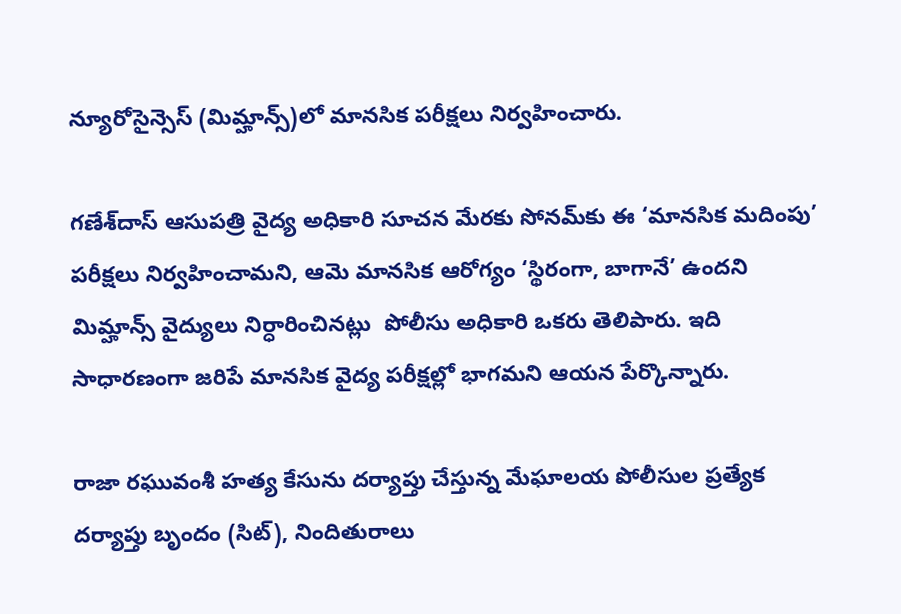న్యూరోసైన్సెస్ (మిమ్హాన్స్)లో మానసిక పరీక్షలు నిర్వహించారు.

గణేశ్‌దాస్ ఆసుపత్రి వైద్య అధికారి సూచన మేరకు సోనమ్‌కు ఈ ‘మానసిక మదింపు’ పరీక్షలు నిర్వహించామని, ఆమె మానసిక ఆరోగ్యం ‘స్థిరంగా, బాగానే’ ఉందని మిమ్హాన్స్ వైద్యులు నిర్ధారించినట్లు  పోలీసు అధికారి ఒకరు తెలిపారు. ఇది సాధారణంగా జరిపే మానసిక వైద్య పరీక్షల్లో భాగమని ఆయన పేర్కొన్నారు.

రాజా రఘువంశీ హత్య కేసును దర్యాప్తు చేస్తున్న మేఘాలయ పోలీసుల ప్రత్యేక దర్యాప్తు బృందం (సిట్), నిందితురాలు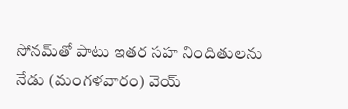సోనమ్‌తో పాటు ఇతర సహ నిందితులను నేడు (మంగళవారం) వెయ్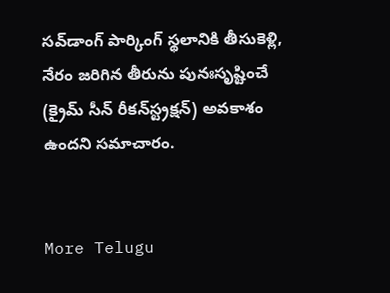సవ్‌డాంగ్ పార్కింగ్ స్థలానికి తీసుకెళ్లి, నేరం జరిగిన తీరును పునఃసృష్టించే (క్రైమ్ సీన్ రీకన్‌స్ట్రక్షన్) అవకాశం ఉందని సమాచారం.


More Telugu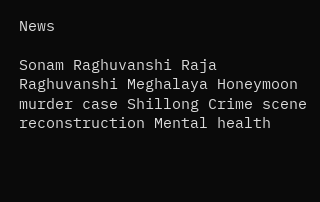News

Sonam Raghuvanshi Raja Raghuvanshi Meghalaya Honeymoon murder case Shillong Crime scene reconstruction Mental health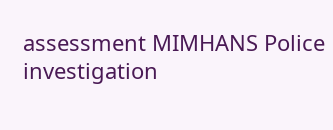assessment MIMHANS Police investigation